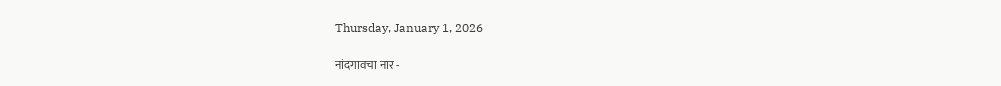Thursday, January 1, 2026

नांदगावचा नार -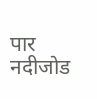पार नदीजोड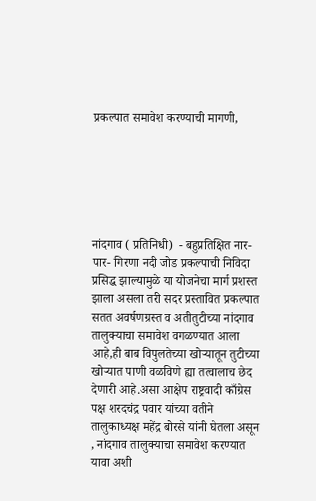प्रकल्पात समावेश करण्याची मागणी,






नांदगाव ( प्रतिनिधी)  - बहुप्रतिक्षित नार-पार- गिरणा नदी जोड प्रकल्पाची निविदा प्रसिद्ध झाल्यामुळे या योजनेचा मार्ग प्रशस्त झाला असला तरी सदर प्रस्तावित प्रकल्पात सतत अवर्षणग्रस्त व अतीतुटीच्या नांदगाव तालुक्याचा समावेश वगळण्यात आला आहे,ही बाब विपुलतेच्या खोऱ्यातून तुटीच्या खोऱ्यात पाणी वळविणे ह्या तत्वालाच छेद देणारी आहे.असा आक्षेप राष्ट्रवादी काँग्रेस पक्ष शरदचंद्र पवार यांच्या वतीने तालुकाध्यक्ष महेंद्र बोरसे यांनी घेतला असून , नांदगाव तालुक्याचा समावेश करण्यात यावा अशी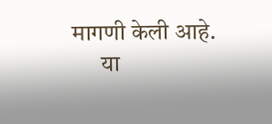मागणी केली आहे.
      या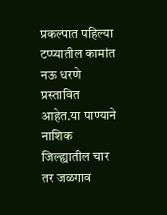प्रकल्पात पहिल्या टप्प्यातील कामांत नऊ धरणे प्रस्तावित आहेत.या पाण्याने नाशिक जिल्ह्यातील चार तर जळगाव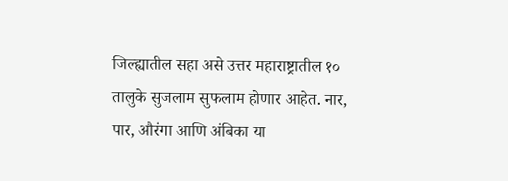जिल्ह्यातील सहा असे उत्तर महाराष्ट्रातील १० तालुके सुजलाम सुफलाम होणार आहेत. नार, पार, औरंगा आणि अंबिका या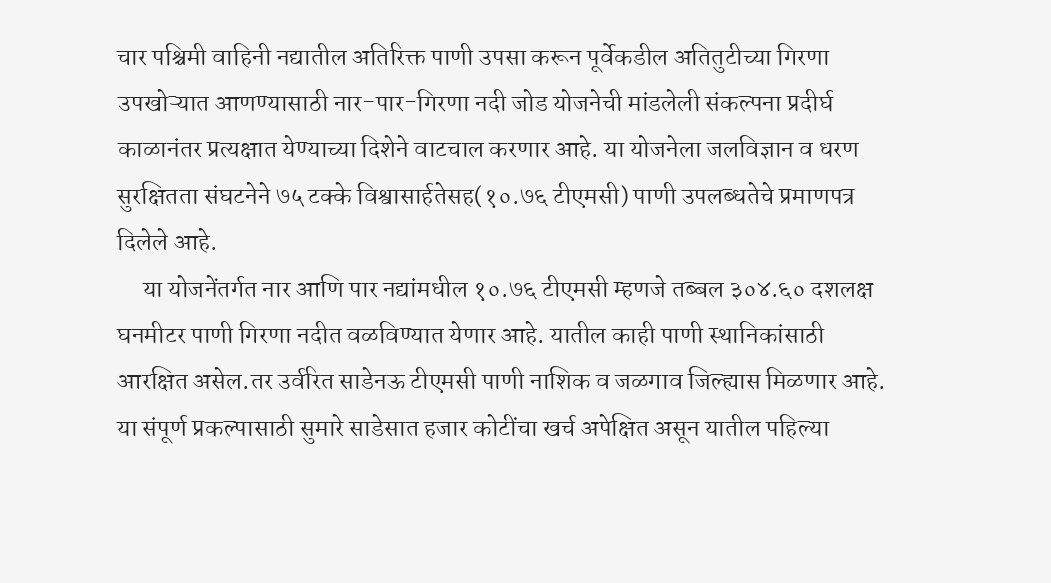चार पश्चिमी वाहिनी नद्यातील अतिरिक्त पाणी उपसा करून पूर्वेकडील अतितुटीच्या गिरणा उपखोऱ्यात आणण्यासाठी नार-पार-गिरणा नदी जोड योजनेची मांडलेली संकल्पना प्रदीर्घ काळानंतर प्रत्यक्षात येण्याच्या दिशेने वाटचाल करणार आहे. या योजनेला जलविज्ञान व धरण सुरक्षितता संघटनेने ७५ टक्के विश्वासार्हतेसह(१०.७६ टीएमसी) पाणी उपलब्धतेचे प्रमाणपत्र दिलेले आहे.
     या योजनेंतर्गत नार आणि पार नद्यांमधील १०.७६ टीएमसी म्हणजे तब्बल ३०४.६० दशलक्ष घनमीटर पाणी गिरणा नदीत वळविण्यात येणार आहे. यातील काही पाणी स्थानिकांसाठी आरक्षित असेल.तर उर्वरित साडेनऊ टीएमसी पाणी नाशिक व जळगाव जिल्ह्यास मिळणार आहे. या संपूर्ण प्रकल्पासाठी सुमारे साडेसात हजार कोटींचा खर्च अपेक्षित असून यातील पहिल्या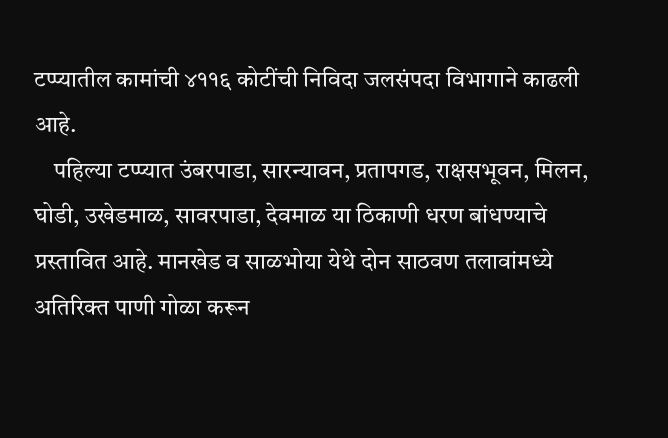टप्प्यातील कामांची ४११६ कोटींची निविदा जलसंपदा विभागाने काढली आहे.
    पहिल्या टप्प्यात उंबरपाडा, सारन्यावन, प्रतापगड, राक्षसभूवन, मिलन, घोडी, उखेडमाळ, सावरपाडा, देवमाळ या ठिकाणी धरण बांधण्याचे प्रस्तावित आहे. मानखेड व साळभोया येथे दोन साठवण तलावांमध्ये अतिरिक्त पाणी गोळा करून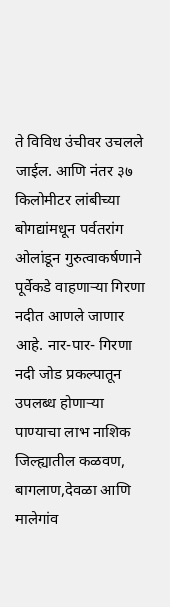ते विविध उंचीवर उचलले जाईल. आणि नंतर ३७ किलोमीटर लांबीच्या बोगद्यांमधून पर्वतरांग ओलांडून गुरुत्वाकर्षणाने पूर्वेकडे वाहणाऱ्या गिरणा नदीत आणले जाणार आहे. नार-पार- गिरणा नदी जोड प्रकल्पातून उपलब्ध होणाऱ्या पाण्याचा लाभ नाशिक जिल्ह्यातील कळवण, बागलाण,देवळा आणि मालेगांव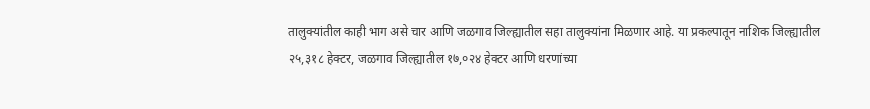तालुक्यांतील काही भाग असे चार आणि जळगाव जिल्ह्यातील सहा तालुक्यांना मिळणार आहे. या प्रकल्पातून नाशिक जिल्ह्यातील २५,३१८ हेक्टर, जळगाव जिल्ह्यातील १७,०२४ हेक्टर आणि धरणांच्या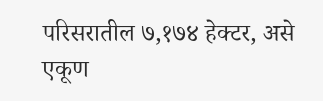परिसरातील ७,१७४ हेक्टर, असे एकूण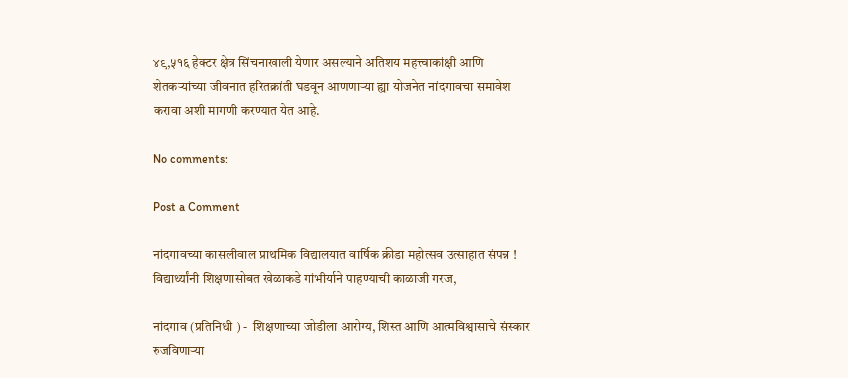४९,५१६ हेक्टर क्षेत्र सिंचनाखाली येणार असल्याने अतिशय महत्त्वाकांक्षी आणि शेतकऱ्यांच्या जीवनात हरितक्रांती घडवून आणणाऱ्या ह्या योजनेत नांदगावचा समावेश करावा अशी मागणी करण्यात येत आहे.

No comments:

Post a Comment

नांदगावच्या कासलीवाल प्राथमिक विद्यालयात वार्षिक क्रीडा महोत्सव उत्साहात संपन्न ! विद्यार्थ्यांनी शिक्षणासोबत खेळाकडे गांभीर्याने पाहण्याची काळाजी गरज,

नांदगाव (प्रतिनिधी ) -  शिक्षणाच्या जोडीला आरोग्य, शिस्त आणि आत्मविश्वासाचे संस्कार रुजविणाऱ्या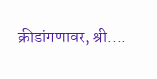क्रीडांगणावर, श्री....